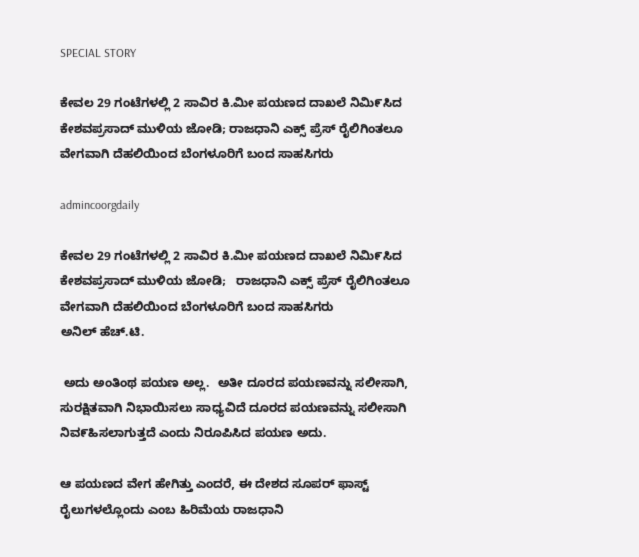SPECIAL STORY

ಕೇವಲ 29 ಗಂಟೆಗಳಲ್ಲಿ 2 ಸಾವಿರ ಕಿ.ಮೀ ಪಯಣದ ದಾಖಲೆ ನಿಮಿ೯ಸಿದ ಕೇಶವಪ್ರಸಾದ್ ಮುಳಿಯ ಜೋಡಿ; ರಾಜಧಾನಿ ಎಕ್ಸ್ ಪ್ರೆಸ್ ರೈಲಿಗಿಂತಲೂ ವೇಗವಾಗಿ ದೆಹಲಿಯಿಂದ ಬೆಂಗಳೂರಿಗೆ ಬಂದ ಸಾಹಸಿಗರು

admincoorgdaily

ಕೇವಲ 29 ಗಂಟೆಗಳಲ್ಲಿ 2 ಸಾವಿರ ಕಿ.ಮೀ ಪಯಣದ ದಾಖಲೆ ನಿಮಿ೯ಸಿದ ಕೇಶವಪ್ರಸಾದ್ ಮುಳಿಯ ಜೋಡಿ;   ರಾಜಧಾನಿ ಎಕ್ಸ್ ಪ್ರೆಸ್ ರೈಲಿಗಿಂತಲೂ ವೇಗವಾಗಿ ದೆಹಲಿಯಿಂದ ಬೆಂಗಳೂರಿಗೆ ಬಂದ ಸಾಹಸಿಗರು
ಅನಿಲ್ ಹೆಚ್.ಟಿ.

 ಅದು ಅಂತಿಂಥ ಪಯಣ ಅಲ್ಲ.  ಅತೀ ದೂರದ ಪಯಣವನ್ನು ಸಲೀಸಾಗಿ, ಸುರಕ್ಷಿತವಾಗಿ ನಿಭಾಯಿಸಲು ಸಾಧ್ಯವಿದೆ ದೂರದ ಪಯಣವನ್ನು ಸಲೀಸಾಗಿ ನಿವ೯ಹಿಸಲಾಗುತ್ತದೆ ಎಂದು ನಿರೂಪಿಸಿದ ಪಯಣ ಅದು.

ಆ ಪಯಣದ ವೇಗ ಹೇಗಿತ್ತು ಎಂದರೆ, ಈ ದೇಶದ ಸೂಪರ್ ಫಾಸ್ಟ್ ರೈಲುಗಳಲ್ಲೊಂದು ಎಂಬ ಹಿರಿಮೆಯ ರಾಜಧಾನಿ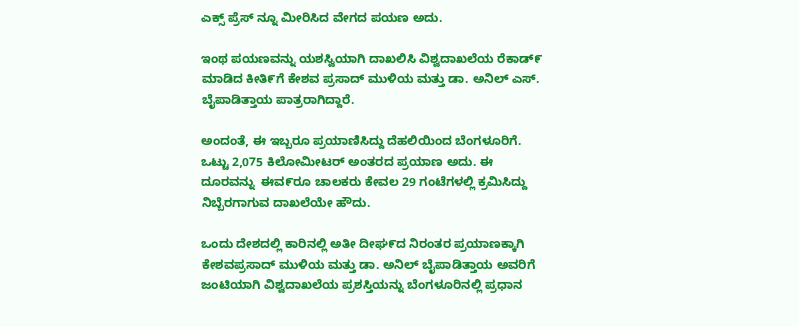ಎಕ್ಸ್ ಪ್ರೆಸ್ ನ್ನೂ ಮೀರಿಸಿದ ವೇಗದ ಪಯಣ ಅದು.

ಇಂಥ ಪಯಣವನ್ನು ಯಶಸ್ವಿಯಾಗಿ ದಾಖಲಿಸಿ ವಿಶ್ವದಾಖಲೆಯ ರೆಕಾಡ್೯ ಮಾಡಿದ ಕೀತಿ೯ಗೆ ಕೇಶವ ಪ್ರಸಾದ್ ಮುಳಿಯ ಮತ್ತು ಡಾ. ಅನಿಲ್ ಎಸ್. ಬೈಪಾಡಿತ್ತಾಯ ಪಾತ್ರರಾಗಿದ್ದಾರೆ.

ಅಂದಂತೆ, ಈ ಇಬ್ಬರೂ ಪ್ರಯಾಣಿಸಿದ್ದು ದೆಹಲಿಯಿಂದ ಬೆಂಗಳೂರಿಗೆ. ಒಟ್ಟು 2,075 ಕಿಲೋಮೀಟರ್ ಅಂತರದ ಪ್ರಯಾಣ ಅದು. ಈ ದೂರವನ್ನು  ಈವ೯ರೂ ಚಾಲಕರು ಕೇವಲ 29 ಗಂಟೆಗಳಲ್ಲಿ ಕ್ರಮಿಸಿದ್ದು ನಿಬ್ಬೆರಗಾಗುವ ದಾಖಲೆಯೇ ಹೌದು.

ಒಂದು ದೇಶದಲ್ಲಿ ಕಾರಿನಲ್ಲಿ ಅತೀ ದೀಘ೯ದ ನಿರಂತರ ಪ್ರಯಾಣಕ್ಕಾಗಿ ಕೇಶವಪ್ರಸಾದ್ ಮುಳಿಯ ಮತ್ತು ಡಾ. ಅನಿಲ್ ಬೈಪಾಡಿತ್ತಾಯ ಅವರಿಗೆ ಜಂಟಿಯಾಗಿ ವಿಶ್ವದಾಖಲೆಯ ಪ್ರಶಸ್ತಿಯನ್ನು ಬೆಂಗಳೂರಿನಲ್ಲಿ ಪ್ರಧಾನ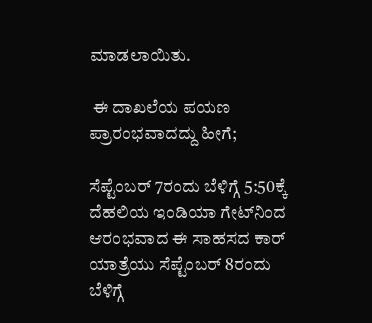ಮಾಡಲಾಯಿತು.

 ಈ ದಾಖಲೆಯ ಪಯಣ ಪ್ರಾರಂಭವಾದದ್ದು ಹೀಗೆ;

ಸೆಪ್ಟೆಂಬರ್ 7ರಂದು ಬೆಳಿಗ್ಗೆ 5:50ಕ್ಕೆ ದೆಹಲಿಯ ಇಂಡಿಯಾ ಗೇಟ್‌ನಿಂದ ಆರಂಭವಾದ ಈ ಸಾಹಸದ ಕಾರ್ ಯಾತ್ರೆಯು ಸೆಪ್ಟೆಂಬರ್ 8ರಂದು ಬೆಳಿಗ್ಗೆ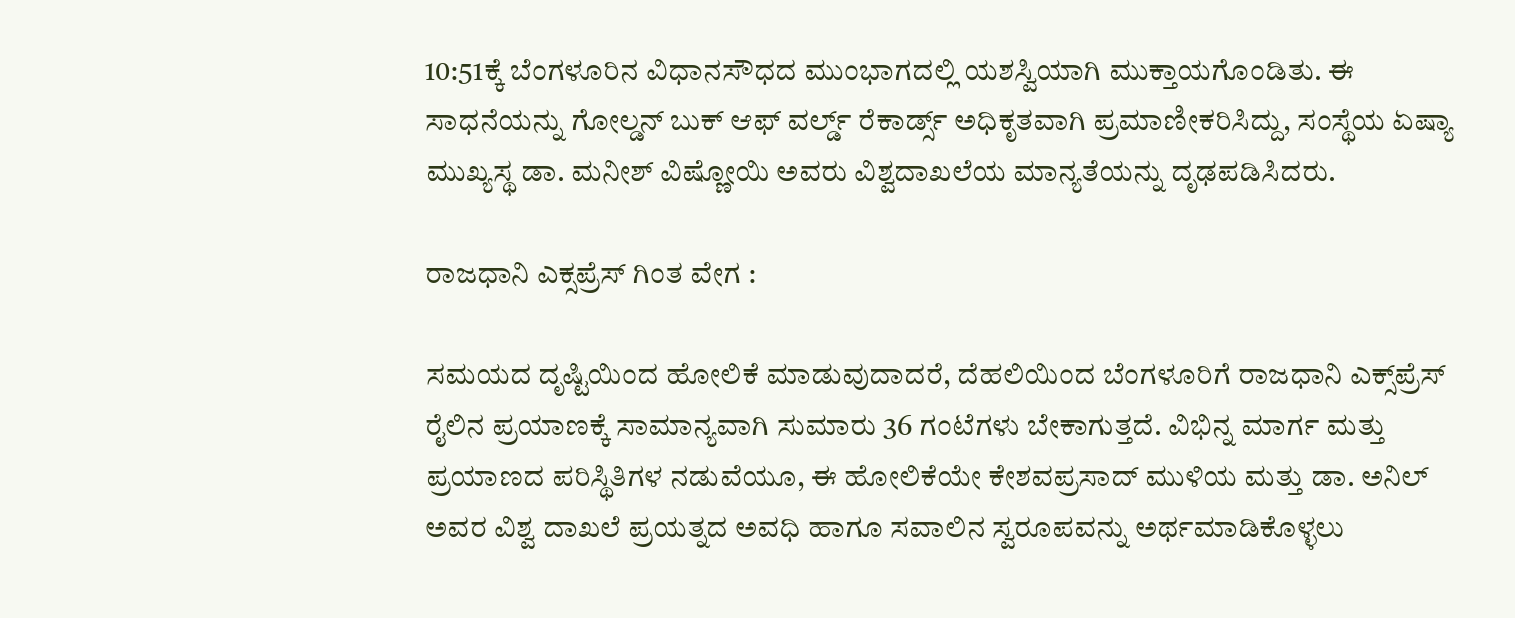10:51ಕ್ಕೆ ಬೆಂಗಳೂರಿನ ವಿಧಾನಸೌಧದ ಮುಂಭಾಗದಲ್ಲಿ ಯಶಸ್ವಿಯಾಗಿ ಮುಕ್ತಾಯಗೊಂಡಿತು. ಈ ಸಾಧನೆಯನ್ನು ಗೋಲ್ಡನ್ ಬುಕ್ ಆಫ್ ವರ್ಲ್ಡ್ ರೆಕಾರ್ಡ್ಸ್ ಅಧಿಕೃತವಾಗಿ ಪ್ರಮಾಣೀಕರಿಸಿದ್ದು, ಸಂಸ್ಥೆಯ ಏಷ್ಯಾ ಮುಖ್ಯಸ್ಥ ಡಾ. ಮನೀಶ್ ವಿಷ್ಣೋಯಿ ಅವರು ವಿಶ್ವದಾಖಲೆಯ ಮಾನ್ಯತೆಯನ್ನು ದೃಢಪಡಿಸಿದರು.

ರಾಜಧಾನಿ ಎಕ್ಸಪ್ರೆಸ್ ಗಿಂತ ವೇಗ :

ಸಮಯದ ದೃಷ್ಟಿಯಿಂದ ಹೋಲಿಕೆ ಮಾಡುವುದಾದರೆ, ದೆಹಲಿಯಿಂದ ಬೆಂಗಳೂರಿಗೆ ರಾಜಧಾನಿ ಎಕ್ಸ್‌ಪ್ರೆಸ್ ರೈಲಿನ ಪ್ರಯಾಣಕ್ಕೆ ಸಾಮಾನ್ಯವಾಗಿ ಸುಮಾರು 36 ಗಂಟೆಗಳು ಬೇಕಾಗುತ್ತದೆ. ವಿಭಿನ್ನ ಮಾರ್ಗ ಮತ್ತು ಪ್ರಯಾಣದ ಪರಿಸ್ಥಿತಿಗಳ ನಡುವೆಯೂ, ಈ ಹೋಲಿಕೆಯೇ ಕೇಶವಪ್ರಸಾದ್ ಮುಳಿಯ ಮತ್ತು ಡಾ. ಅನಿಲ್ ಅವರ ವಿಶ್ವ ದಾಖಲೆ ಪ್ರಯತ್ನದ ಅವಧಿ ಹಾಗೂ ಸವಾಲಿನ ಸ್ವರೂಪವನ್ನು ಅರ್ಥಮಾಡಿಕೊಳ್ಳಲು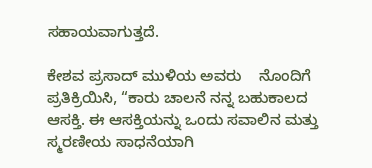ಸಹಾಯವಾಗುತ್ತದೆ.

ಕೇಶವ ಪ್ರಸಾದ್ ಮುಳಿಯ ಅವರು    ನೊಂದಿಗೆ   ಪ್ರತಿಕ್ರಿಯಿಸಿ, “ಕಾರು ಚಾಲನೆ ನನ್ನ ಬಹುಕಾಲದ ಆಸಕ್ತಿ. ಈ ಆಸಕ್ತಿಯನ್ನು ಒಂದು ಸವಾಲಿನ ಮತ್ತು ಸ್ಮರಣೀಯ ಸಾಧನೆಯಾಗಿ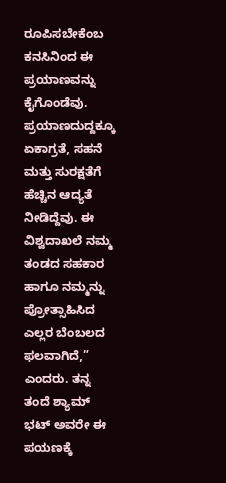ರೂಪಿಸಬೇಕೆಂಬ ಕನಸಿನಿಂದ ಈ ಪ್ರಯಾಣವನ್ನು ಕೈಗೊಂಡೆವು. ಪ್ರಯಾಣದುದ್ದಕ್ಕೂ ಏಕಾಗ್ರತೆ, ಸಹನೆ ಮತ್ತು ಸುರಕ್ಷತೆಗೆ ಹೆಚ್ಚಿನ ಆದ್ಯತೆ ನೀಡಿದ್ದೆವು. ಈ ವಿಶ್ವದಾಖಲೆ ನಮ್ಮ ತಂಡದ ಸಹಕಾರ ಹಾಗೂ ನಮ್ಮನ್ನು ಪ್ರೋತ್ಸಾಹಿಸಿದ ಎಲ್ಲರ ಬೆಂಬಲದ ಫಲವಾಗಿದೆ,” ಎಂದರು. ತನ್ನ ತಂದೆ ಶ್ಯಾಮ್ ಭಟ್ ಅವರೇ ಈ ಪಯಣಕ್ಕೆ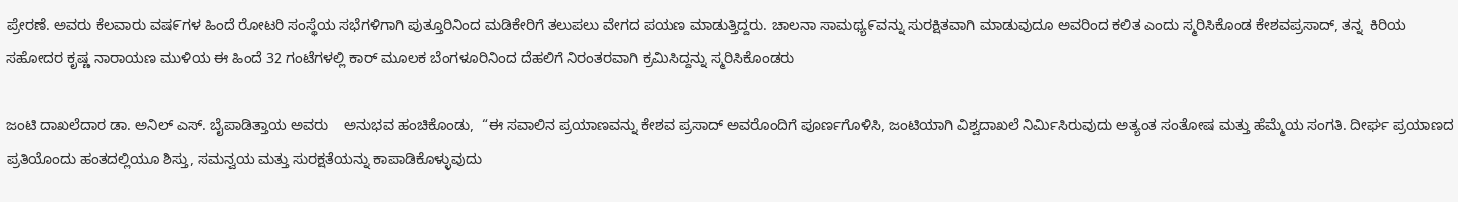ಪ್ರೇರಣೆ. ಅವರು ಕೆಲವಾರು ವಷ೯ಗಳ ಹಿಂದೆ ರೋಟರಿ ಸಂಸ್ಥೆಯ ಸಭೆಗಳಿಗಾಗಿ ಪುತ್ತೂರಿನಿಂದ ಮಡಿಕೇರಿಗೆ ತಲುಪಲು ವೇಗದ ಪಯಣ ಮಾಡುತ್ತಿದ್ದರು. ಚಾಲನಾ ಸಾಮಥ್ಯ೯ವನ್ನು ಸುರಕ್ಷಿತವಾಗಿ ಮಾಡುವುದೂ ಅವರಿಂದ ಕಲಿತ ಎಂದು ಸ್ಮರಿಸಿಕೊಂಡ ಕೇಶವಪ್ರಸಾದ್, ತನ್ನ  ಕಿರಿಯ ಸಹೋದರ ಕೃಷ್ಣ ನಾರಾಯಣ ಮುಳಿಯ ಈ ಹಿಂದೆ 32 ಗಂಟೆಗಳಲ್ಲಿ ಕಾರ್ ಮೂಲಕ ಬೆಂಗಳೂರಿನಿಂದ ದೆಹಲಿಗೆ ನಿರಂತರವಾಗಿ ಕ್ರಮಿಸಿದ್ದನ್ನು ಸ್ಮರಿಸಿಕೊಂಡರು

ಜಂಟಿ ದಾಖಲೆದಾರ ಡಾ. ಅನಿಲ್ ಎಸ್. ಬೈಪಾಡಿತ್ತಾಯ ಅವರು    ಅನುಭವ ಹಂಚಿಕೊಂಡು,  “ಈ ಸವಾಲಿನ ಪ್ರಯಾಣವನ್ನು ಕೇಶವ ಪ್ರಸಾದ್ ಅವರೊಂದಿಗೆ ಪೂರ್ಣಗೊಳಿಸಿ, ಜಂಟಿಯಾಗಿ ವಿಶ್ವದಾಖಲೆ ನಿರ್ಮಿಸಿರುವುದು ಅತ್ಯಂತ ಸಂತೋಷ ಮತ್ತು ಹೆಮ್ಮೆಯ ಸಂಗತಿ. ದೀರ್ಘ ಪ್ರಯಾಣದ ಪ್ರತಿಯೊಂದು ಹಂತದಲ್ಲಿಯೂ ಶಿಸ್ತು, ಸಮನ್ವಯ ಮತ್ತು ಸುರಕ್ಷತೆಯನ್ನು ಕಾಪಾಡಿಕೊಳ್ಳುವುದು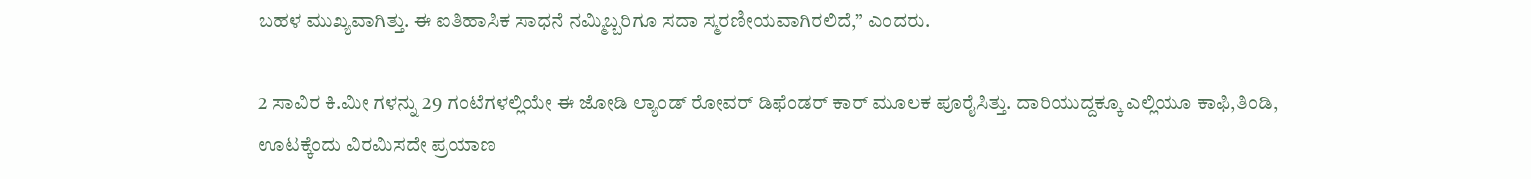ಬಹಳ ಮುಖ್ಯವಾಗಿತ್ತು. ಈ ಐತಿಹಾಸಿಕ ಸಾಧನೆ ನಮ್ಮಿಬ್ಬರಿಗೂ ಸದಾ ಸ್ಮರಣೀಯವಾಗಿರಲಿದೆ,” ಎಂದರು.

2 ಸಾವಿರ ಕಿ.ಮೀ ಗಳನ್ನು 29 ಗಂಟೆಗಳಲ್ಲಿಯೇ ಈ ಜೋಡಿ ಲ್ಯಾಂಡ್ ರೋವರ್ ಡಿಫೆಂಡರ್ ಕಾರ್ ಮೂಲಕ ಪೂರೈಸಿತ್ತು. ದಾರಿಯುದ್ದಕ್ಕೂ ಎಲ್ಲಿಯೂ ಕಾಫಿ,ತಿಂಡಿ, ಊಟಕ್ಕೆಂದು ವಿರಮಿಸದೇ ಪ್ರಯಾಣ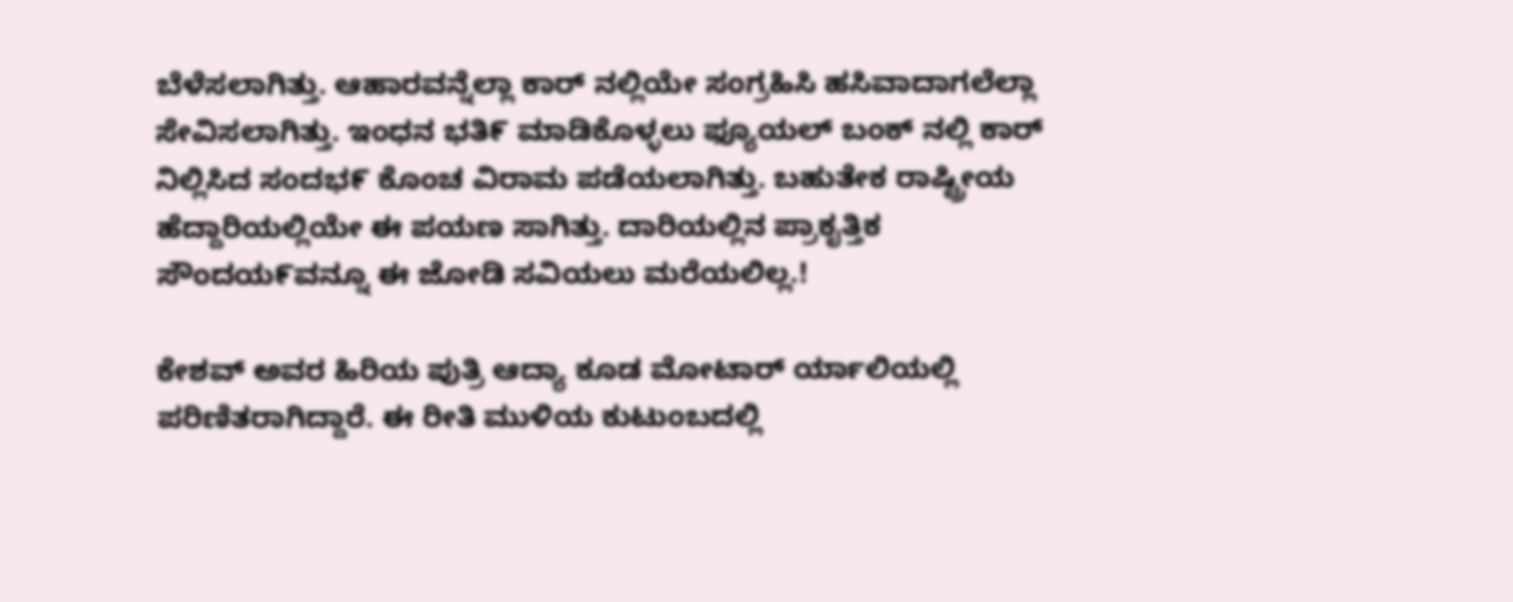ಬೆಳೆಸಲಾಗಿತ್ತು. ಆಹಾರವನ್ನೆಲ್ಲಾ ಕಾರ್ ನಲ್ಲಿಯೇ ಸಂಗ್ರಹಿಸಿ ಹಸಿವಾದಾಗಲೆಲ್ಲಾ ಸೇವಿಸಲಾಗಿತ್ತು. ಇಂಧನ ಭತಿ೯ ಮಾಡಿಕೊಳ್ಳಲು ಫ್ಯೂಯಲ್ ಬಂಕ್ ನಲ್ಲಿ ಕಾರ್ ನಿಲ್ಲಿಸಿದ ಸಂದಭ೯ ಕೊಂಚ ವಿರಾಮ ಪಡೆಯಲಾಗಿತ್ತು. ಬಹುತೇಕ ರಾಷ್ಟ್ರೀಯ ಹೆದ್ದಾರಿಯಲ್ಲಿಯೇ ಈ ಪಯಣ ಸಾಗಿತ್ತು. ದಾರಿಯಲ್ಲಿನ ಪ್ರಾಕೖತ್ತಿಕ ಸೌಂದಯ೯ವನ್ನೂ ಈ ಜೋಡಿ ಸವಿಯಲು ಮರೆಯಲಿಲ್ಲ.!

ಕೇಶವ್ ಅವರ ಹಿರಿಯ ಪುತ್ರಿ ಆದ್ಯಾ ಕೂಡ ಮೋಟಾರ್ ರ್ಯಾಲಿಯಲ್ಲಿ ಪರಿಣಿತರಾಗಿದ್ದಾರೆ. ಈ ರೀತಿ ಮುಳಿಯ ಕುಟುಂಬದಲ್ಲಿ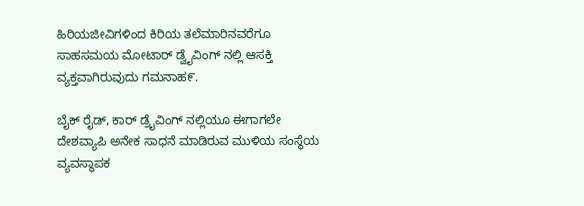ಹಿರಿಯಜೀವಿಗಳಿಂದ ಕಿರಿಯ ತಲೆಮಾರಿನವರೆಗೂ ಸಾಹಸಮಯ ಮೋಟಾರ್ ಡ್ವೈವಿಂಗ್ ನಲ್ಲಿ ಆಸಕ್ತಿ ವ್ಯಕ್ತವಾಗಿರುವುದು ಗಮನಾಹ೯.

ಬೈಕ್ ರೈಡ್, ಕಾರ್ ಡ್ರೈವಿಂಗ್ ನಲ್ಲಿಯೂ ಈಗಾಗಲೇ ದೇಶವ್ಯಾಪಿ ಅನೇಕ ಸಾಧನೆ ಮಾಡಿರುವ ಮುಳಿಯ ಸಂಸ್ಥೆಯ ವ್ಯವಸ್ಥಾಪಕ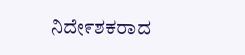ನಿದೇ೯ಶಕರಾದ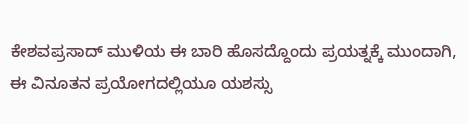ಕೇಶವಪ್ರಸಾದ್ ಮುಳಿಯ ಈ ಬಾರಿ ಹೊಸದ್ದೊಂದು ಪ್ರಯತ್ನಕ್ಕೆ ಮುಂದಾಗಿ, ಈ ವಿನೂತನ ಪ್ರಯೋಗದಲ್ಲಿಯೂ ಯಶಸ್ಸು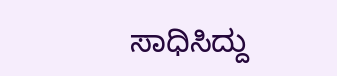ಸಾಧಿಸಿದ್ದು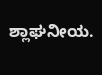ಶ್ಲಾಘನೀಯ.